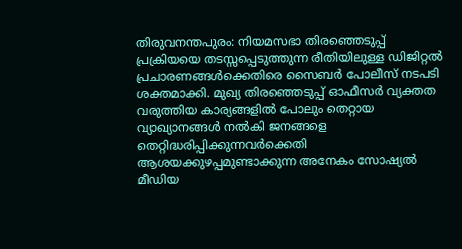തിരുവനന്തപുരം: നിയമസഭാ തിരഞ്ഞെടുപ്പ് പ്രക്രിയയെ തടസ്സപ്പെടുത്തുന്ന രീതിയിലുള്ള ഡിജിറ്റൽ പ്രചാരണങ്ങൾക്കെതിരെ സൈബർ പോലീസ് നടപടി ശക്തമാക്കി. മുഖ്യ തിരഞ്ഞെടുപ്പ് ഓഫീസർ വ്യക്തത വരുത്തിയ കാര്യങ്ങളിൽ പോലും തെറ്റായ വ്യാഖ്യാനങ്ങൾ നൽകി ജനങ്ങളെ തെറ്റിദ്ധരിപ്പിക്കുന്നവർക്കെതി
ആശയക്കുഴപ്പമുണ്ടാക്കുന്ന അനേകം സോഷ്യൽ മീഡിയ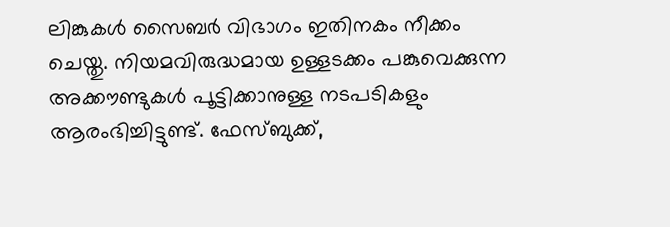ലിങ്കുകൾ സൈബർ വിഭാഗം ഇതിനകം നീക്കം ചെയ്തു. നിയമവിരുദ്ധമായ ഉള്ളടക്കം പങ്കുവെക്കുന്ന അക്കൗണ്ടുകൾ പൂട്ടിക്കാനുള്ള നടപടികളും ആരംഭിച്ചിട്ടുണ്ട്. ഫേസ്ബുക്ക്,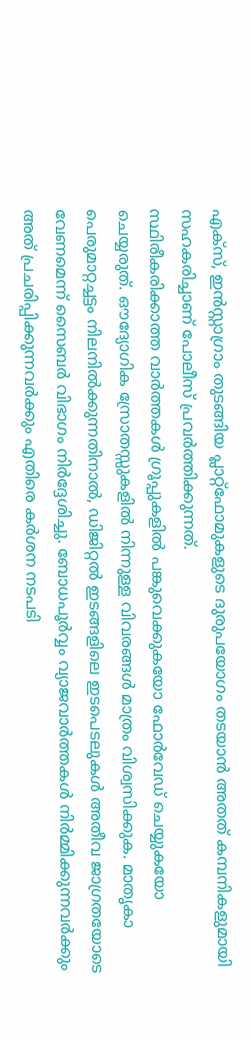എക്സ്, ഇൻസ്റ്റാഗ്രാം തുടങ്ങിയ പ്ലാറ്റ്ഫോമുകളുടെ ദുരുപയോഗം തടയാൻ അതത് കമ്പനികളുമായി സഹകരിച്ചാണ് പോലീസ് പ്രവർത്തിക്കുന്നത്.
സ്ഥിരീകരിക്കാത്ത വാർത്തകൾ ഗ്രൂപ്പുകളിൽ പങ്കുവെക്കുകയോ ഫോർവേഡ് ചെയ്യുകയോ ചെയ്യരുത്. ഔദ്യോഗിക സ്രോതസ്സുകളിൽ നിന്നുള്ള വിവരങ്ങൾ മാത്രം വിശ്വസിക്കുക. മാതൃകാ പെരുമാറ്റച്ചട്ടം നിലനിൽക്കുന്നതിനാൽ, ഡിജിറ്റൽ ഇടങ്ങളിലെ ഇടപെടലുകൾ അതീവ ജാഗ്രതയോടെ വേണമെന്ന് സൈബർ വിഭാഗം നിർദ്ദേശിച്ചു. ബോധപൂർവ്വം വ്യാജവാർത്തകൾ നിർമ്മിക്കുന്നവർക്കും അത് പ്രചരിപ്പിക്കുന്നവർക്കും എതിരെ കർശന നടപടി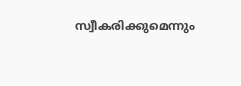സ്വീകരിക്കുമെന്നും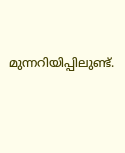മുന്നറിയിപ്പിലുണ്ട്.